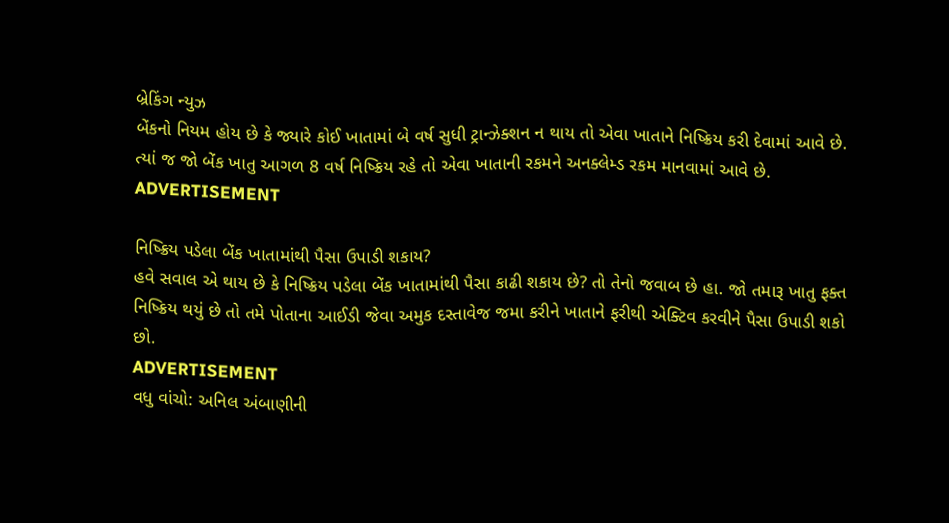બ્રેકિંગ ન્યુઝ
બેંકનો નિયમ હોય છે કે જ્યારે કોઈ ખાતામાં બે વર્ષ સુધી ટ્રાન્ઝેક્શન ન થાય તો એવા ખાતાને નિષ્ક્રિય કરી દેવામાં આવે છે. ત્યાં જ જો બેંક ખાતુ આગળ 8 વર્ષ નિષ્ક્રિય રહે તો એવા ખાતાની રકમને અનક્લેમ્ડ રકમ માનવામાં આવે છે.
ADVERTISEMENT

નિષ્ક્રિય પડેલા બેંક ખાતામાંથી પૈસા ઉપાડી શકાય?
હવે સવાલ એ થાય છે કે નિષ્ક્રિય પડેલા બેંક ખાતામાંથી પૈસા કાઢી શકાય છે? તો તેનો જવાબ છે હા. જો તમારૂ ખાતુ ફક્ત નિષ્ક્રિય થયું છે તો તમે પોતાના આઈડી જેવા અમુક દસ્તાવેજ જમા કરીને ખાતાને ફરીથી એક્ટિવ કરવીને પૈસા ઉપાડી શકો છો.
ADVERTISEMENT
વધુ વાંચો: અનિલ અંબાણીની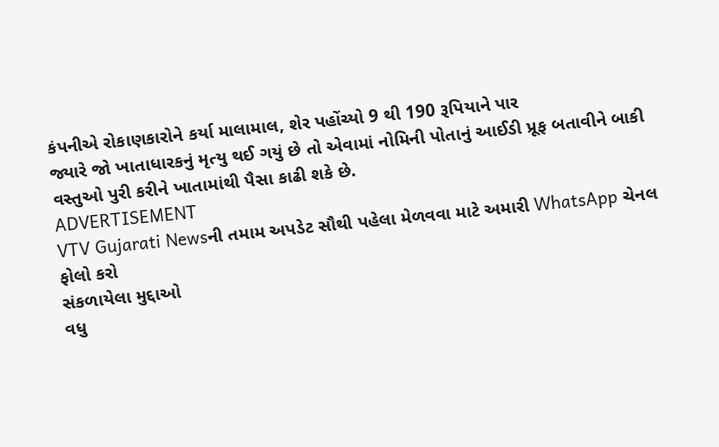કંપનીએ રોકાણકારોને કર્યા માલામાલ, શેર પહોંચ્યો 9 થી 190 રૂપિયાને પાર
જ્યારે જો ખાતાધારકનું મૃત્યુ થઈ ગયું છે તો એવામાં નોમિની પોતાનું આઈડી પ્રૂફ બતાવીને બાકી વસ્તુઓ પુરી કરીને ખાતામાંથી પૈસા કાઢી શકે છે.
ADVERTISEMENT
VTV Gujarati Newsની તમામ અપડેટ સૌથી પહેલા મેળવવા માટે અમારી WhatsApp ચેનલ ફોલો કરો
સંકળાયેલા મુદ્દાઓ
વધુ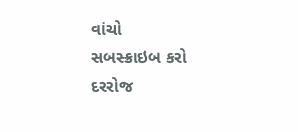વાંચો
સબસ્ક્રાઇબ કરો
દરરોજ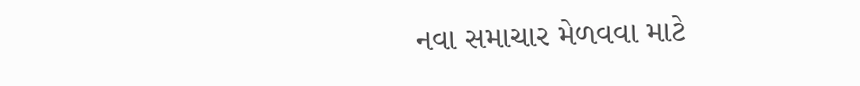નવા સમાચાર મેળવવા માટે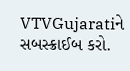VTVGujaratiને સબસ્ક્રાઈબ કરો.